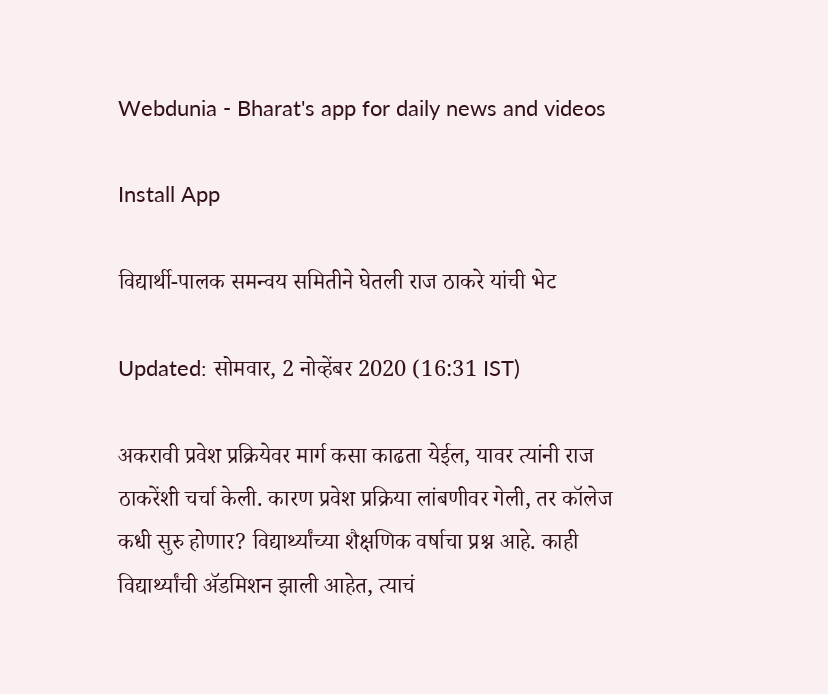Webdunia - Bharat's app for daily news and videos

Install App

विद्यार्थी-पालक समन्वय समितीने घेतली राज ठाकरे यांची भेट

Updated: सोमवार, 2 नोव्हेंबर 2020 (16:31 IST)

अकरावी प्रवेश प्रक्रियेवर मार्ग कसा काढता येईल, यावर त्यांनी राज ठाकरेंशी चर्चा केली. कारण प्रवेश प्रक्रिया लांबणीवर गेली, तर कॉलेज कधी सुरु होणार? विद्यार्थ्यांच्या शैक्षणिक वर्षाचा प्रश्न आहे. काही विद्यार्थ्यांची अ‍ॅडमिशन झाली आहेत, त्याचं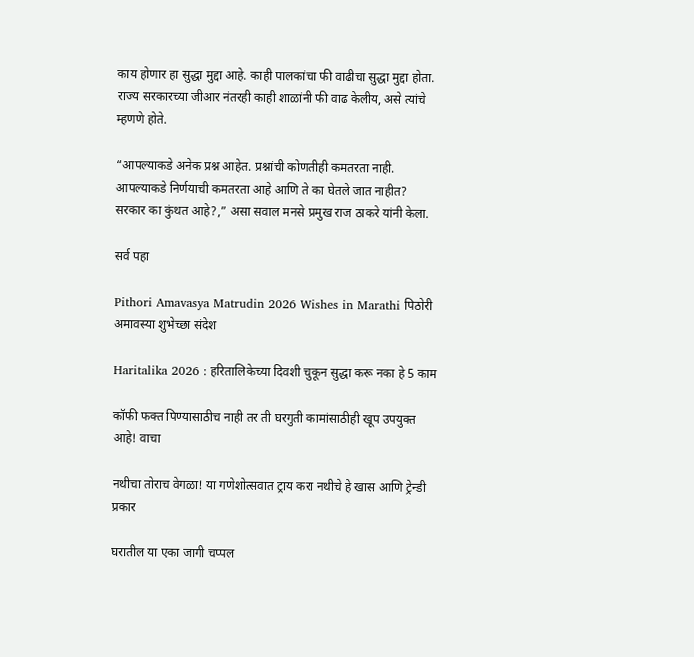काय होणार हा सुद्धा मुद्दा आहे. काही पालकांचा फी वाढीचा सुद्धा मुद्दा होता. राज्य सरकारच्या जीआर नंतरही काही शाळांनी फी वाढ केलीय, असे त्यांचे म्हणणे होते.

“आपल्याकडे अनेक प्रश्न आहेत. प्रश्नांची कोणतीही कमतरता नाही. आपल्याकडे निर्णयाची कमतरता आहे आणि ते का घेतले जात नाहीत? सरकार का कुंथत आहे?,” असा सवाल मनसे प्रमुख राज ठाकरे यांनी केला.

सर्व पहा

Pithori Amavasya Matrudin 2026 Wishes in Marathi पिठोरी अमावस्या शुभेच्छा संदेश

Haritalika 2026 : हरितालिकेच्या दिवशी चुकून सुद्धा करू नका हे 5 काम

कॉफी फक्त पिण्यासाठीच नाही तर ती घरगुती कामांसाठीही खूप उपयुक्त आहे! वाचा

नथीचा तोराच वेगळा! या गणेशोत्सवात ट्राय करा नथीचे हे खास आणि ट्रेन्डी प्रकार

घरातील या एका जागी चप्पल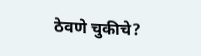ठेवणे चुकीचे?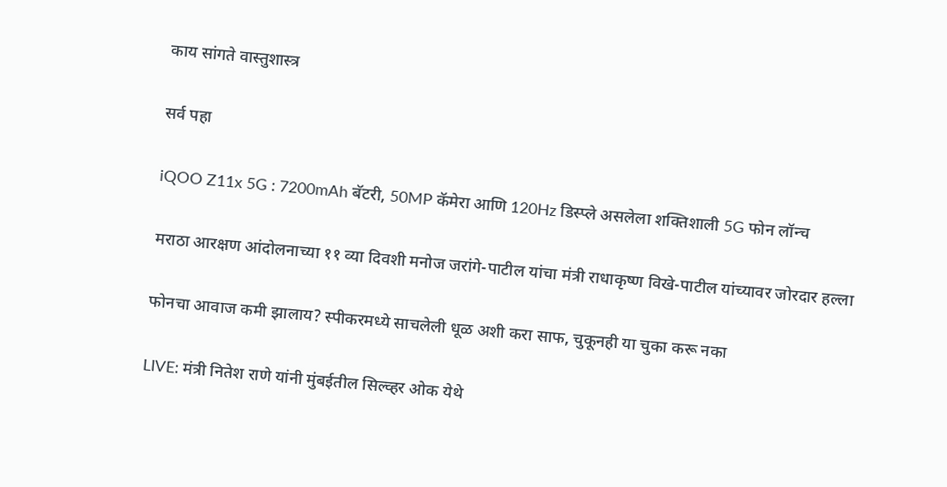काय सांगते वास्तुशास्त्र

सर्व पहा

iQOO Z11x 5G : 7200mAh बॅटरी, 50MP कॅमेरा आणि 120Hz डिस्प्ले असलेला शक्तिशाली 5G फोन लॉन्च

मराठा आरक्षण आंदोलनाच्या ११ व्या दिवशी मनोज जरांगे-पाटील यांचा मंत्री राधाकृष्ण विखे-पाटील यांच्यावर जोरदार हल्ला

फोनचा आवाज कमी झालाय? स्पीकरमध्ये साचलेली धूळ अशी करा साफ, चुकूनही या चुका करू नका

LIVE: मंत्री नितेश राणे यांनी मुंबईतील सिल्व्हर ओक येथे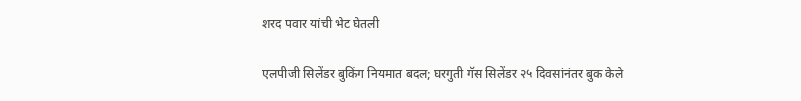शरद पवार यांची भेट घेतली

एलपीजी सिलेंडर बुकिंग नियमात बदल; घरगुती गॅस सिलेंडर २५ दिवसांनंतर बुक केले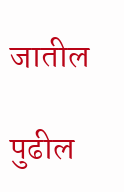जातील

पुढील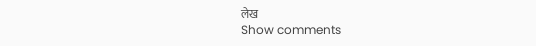लेख
Show comments